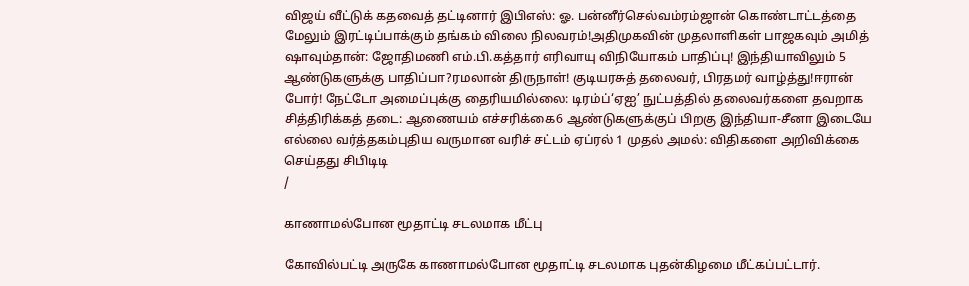விஜய் வீட்டுக் கதவைத் தட்டினார் இபிஎஸ்: ஓ. பன்னீர்செல்வம்ரம்ஜான் கொண்டாட்டத்தை மேலும் இரட்டிப்பாக்கும் தங்கம் விலை நிலவரம்!அதிமுகவின் முதலாளிகள் பாஜகவும் அமித் ஷாவும்தான்: ஜோதிமணி எம்.பி.கத்தார் எரிவாயு விநியோகம் பாதிப்பு! இந்தியாவிலும் 5 ஆண்டுகளுக்கு பாதிப்பா?ரமலான் திருநாள்! குடியரசுத் தலைவர், பிரதமர் வாழ்த்து!ஈரான் போர்! நேட்டோ அமைப்புக்கு தைரியமில்லை: டிரம்ப்‘ஏஐ’ நுட்பத்தில் தலைவர்களை தவறாக சித்திரிக்கத் தடை: ஆணையம் எச்சரிக்கை6 ஆண்டுகளுக்குப் பிறகு இந்தியா-சீனா இடையே எல்லை வர்த்தகம்புதிய வருமான வரிச் சட்டம் ஏப்ரல் 1 முதல் அமல்: விதிகளை அறிவிக்கை செய்தது சிபிடிடி
/

காணாமல்போன மூதாட்டி சடலமாக மீட்பு

கோவில்பட்டி அருகே காணாமல்போன மூதாட்டி சடலமாக புதன்கிழமை மீட்கப்பட்டார்.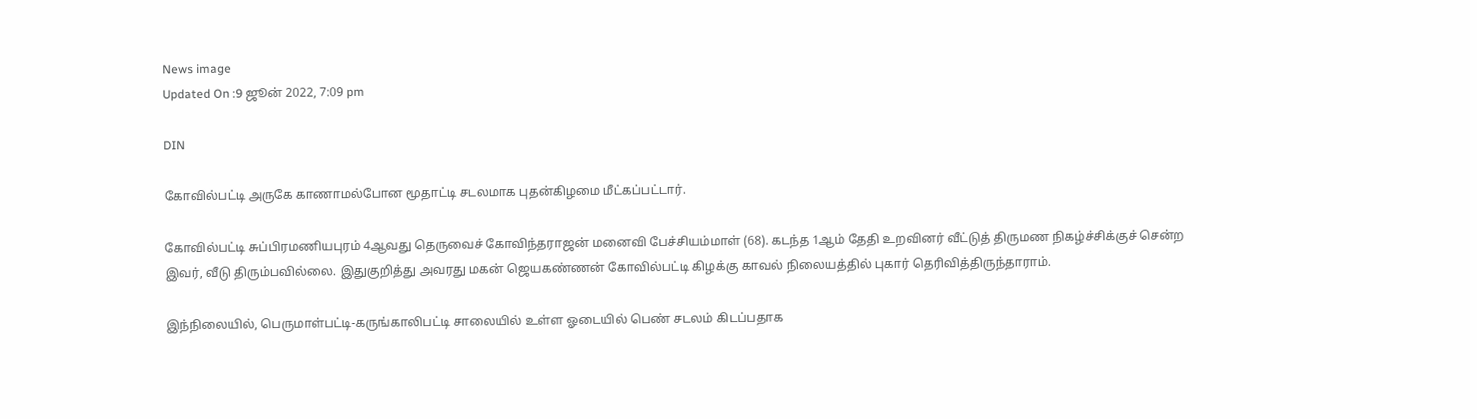News image
Updated On :9 ஜூன் 2022, 7:09 pm

DIN

கோவில்பட்டி அருகே காணாமல்போன மூதாட்டி சடலமாக புதன்கிழமை மீட்கப்பட்டார்.

கோவில்பட்டி சுப்பிரமணியபுரம் 4ஆவது தெருவைச் கோவிந்தராஜன் மனைவி பேச்சியம்மாள் (68). கடந்த 1ஆம் தேதி உறவினர் வீட்டுத் திருமண நிகழ்ச்சிக்குச் சென்ற இவர், வீடு திரும்பவில்லை. இதுகுறித்து அவரது மகன் ஜெயகண்ணன் கோவில்பட்டி கிழக்கு காவல் நிலையத்தில் புகார் தெரிவித்திருந்தாராம்.

இந்நிலையில், பெருமாள்பட்டி-கருங்காலிபட்டி சாலையில் உள்ள ஓடையில் பெண் சடலம் கிடப்பதாக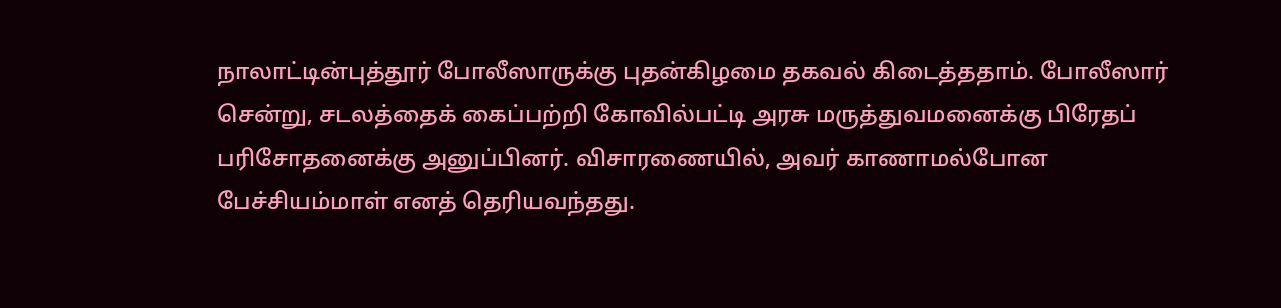நாலாட்டின்புத்தூர் போலீஸாருக்கு புதன்கிழமை தகவல் கிடைத்ததாம். போலீஸார் சென்று, சடலத்தைக் கைப்பற்றி கோவில்பட்டி அரசு மருத்துவமனைக்கு பிரேதப் பரிசோதனைக்கு அனுப்பினர். விசாரணையில், அவர் காணாமல்போன பேச்சியம்மாள் எனத் தெரியவந்தது.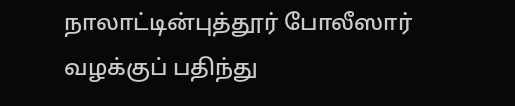நாலாட்டின்புத்தூர் போலீஸார் வழக்குப் பதிந்து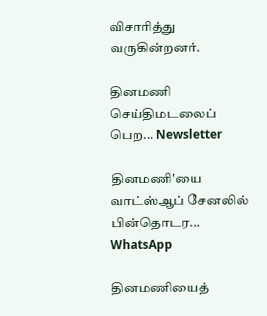விசாரித்து வருகின்றனர்.

தினமணி செய்திமடலைப் பெற... Newsletter

தினமணி'யை வாட்ஸ்ஆப் சேனலில் பின்தொடர... WhatsApp

தினமணியைத்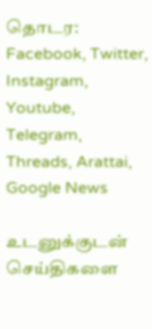தொடர: Facebook, Twitter, Instagram, Youtube, Telegram, Threads, Arattai, Google News

உடனுக்குடன் செய்திகளை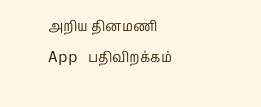அறிய தினமணி App பதிவிறக்கம்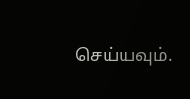செய்யவும்.